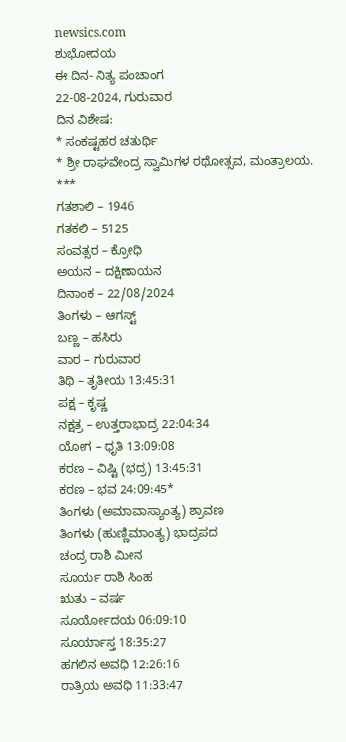newsics.com
ಶುಭೋದಯ
ಈ ದಿನ- ನಿತ್ಯ ಪಂಚಾಂಗ
22-08-2024, ಗುರುವಾರ
ದಿನ ವಿಶೇಷ:
* ಸಂಕಷ್ಟಹರ ಚತುರ್ಥಿ
* ಶ್ರೀ ರಾಘವೇಂದ್ರ ಸ್ವಾಮಿಗಳ ರಥೋತ್ಸವ, ಮಂತ್ರಾಲಯ.
***
ಗತಶಾಲಿ – 1946
ಗತಕಲಿ – 5125
ಸಂವತ್ಸರ – ಕ್ರೋಧಿ
ಅಯನ – ದಕ್ಷಿಣಾಯನ
ದಿನಾಂಕ – 22/08/2024
ತಿಂಗಳು – ಆಗಸ್ಟ್
ಬಣ್ಣ – ಹಸಿರು
ವಾರ – ಗುರುವಾರ
ತಿಥಿ – ತೃತೀಯ 13:45:31
ಪಕ್ಷ – ಕೃಷ್ಣ
ನಕ್ಷತ್ರ – ಉತ್ತರಾಭಾದ್ರ 22:04:34
ಯೋಗ – ಧೃತಿ 13:09:08
ಕರಣ – ವಿಷ್ಟಿ (ಭದ್ರ) 13:45:31
ಕರಣ – ಭವ 24:09:45*
ತಿಂಗಳು (ಅಮಾವಾಸ್ಯಾಂತ್ಯ) ಶ್ರಾವಣ
ತಿಂಗಳು (ಹುಣ್ಣಿಮಾಂತ್ಯ) ಭಾದ್ರಪದ
ಚಂದ್ರ ರಾಶಿ ಮೀನ
ಸೂರ್ಯ ರಾಶಿ ಸಿಂಹ
ಋತು – ವರ್ಷ
ಸೂರ್ಯೋದಯ 06:09:10
ಸೂರ್ಯಾಸ್ತ 18:35:27
ಹಗಲಿನ ಅವಧಿ 12:26:16
ರಾತ್ರಿಯ ಅವಧಿ 11:33:47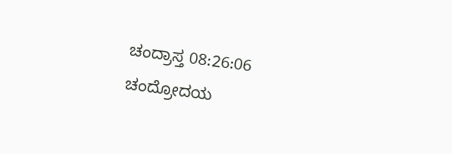ಚಂದ್ರಾಸ್ತ 08:26:06
ಚಂದ್ರೋದಯ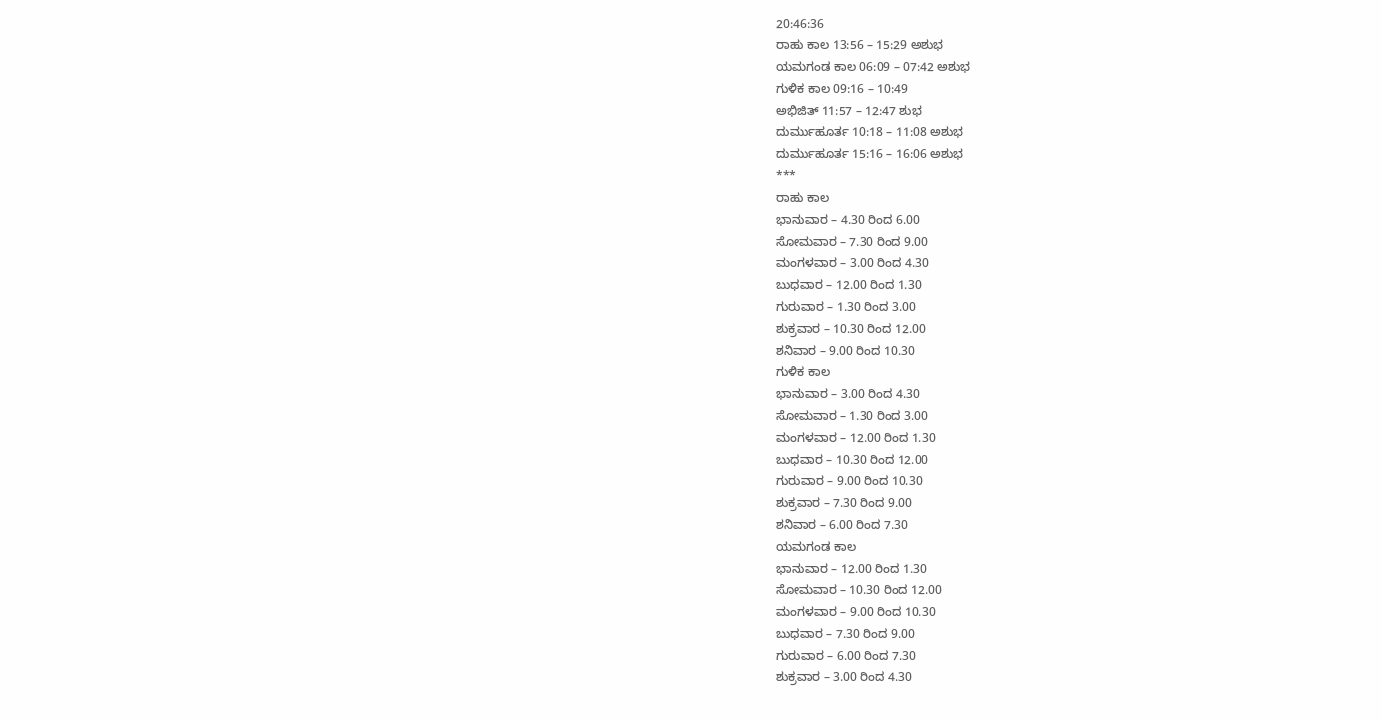20:46:36
ರಾಹು ಕಾಲ 13:56 – 15:29 ಅಶುಭ
ಯಮಗಂಡ ಕಾಲ 06:09 – 07:42 ಅಶುಭ
ಗುಳಿಕ ಕಾಲ 09:16 – 10:49
ಅಭಿಜಿತ್ 11:57 – 12:47 ಶುಭ
ದುರ್ಮುಹೂರ್ತ 10:18 – 11:08 ಅಶುಭ
ದುರ್ಮುಹೂರ್ತ 15:16 – 16:06 ಅಶುಭ
***
ರಾಹು ಕಾಲ
ಭಾನುವಾರ – 4.30 ರಿಂದ 6.00
ಸೋಮವಾರ – 7.30 ರಿಂದ 9.00
ಮಂಗಳವಾರ – 3.00 ರಿಂದ 4.30
ಬುಧವಾರ – 12.00 ರಿಂದ 1.30
ಗುರುವಾರ – 1.30 ರಿಂದ 3.00
ಶುಕ್ರವಾರ – 10.30 ರಿಂದ 12.00
ಶನಿವಾರ – 9.00 ರಿಂದ 10.30
ಗುಳಿಕ ಕಾಲ
ಭಾನುವಾರ – 3.00 ರಿಂದ 4.30
ಸೋಮವಾರ – 1.30 ರಿಂದ 3.00
ಮಂಗಳವಾರ – 12.00 ರಿಂದ 1.30
ಬುಧವಾರ – 10.30 ರಿಂದ 12.00
ಗುರುವಾರ – 9.00 ರಿಂದ 10.30
ಶುಕ್ರವಾರ – 7.30 ರಿಂದ 9.00
ಶನಿವಾರ – 6.00 ರಿಂದ 7.30
ಯಮಗಂಡ ಕಾಲ
ಭಾನುವಾರ – 12.00 ರಿಂದ 1.30
ಸೋಮವಾರ – 10.30 ರಿಂದ 12.00
ಮಂಗಳವಾರ – 9.00 ರಿಂದ 10.30
ಬುಧವಾರ – 7.30 ರಿಂದ 9.00
ಗುರುವಾರ – 6.00 ರಿಂದ 7.30
ಶುಕ್ರವಾರ – 3.00 ರಿಂದ 4.30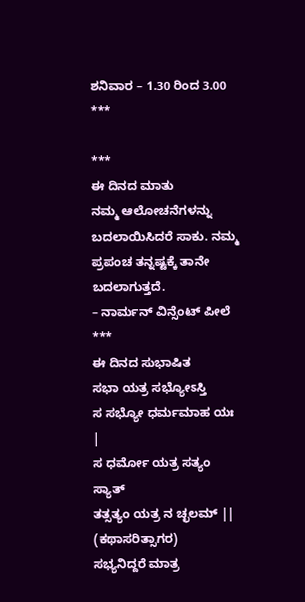ಶನಿವಾರ – 1.30 ರಿಂದ 3.00
***

***
ಈ ದಿನದ ಮಾತು
ನಮ್ಮ ಆಲೋಚನೆಗಳನ್ನು ಬದಲಾಯಿಸಿದರೆ ಸಾಕು. ನಮ್ಮ ಪ್ರಪಂಚ ತನ್ನಷ್ಟಕ್ಕೆ ತಾನೇ ಬದಲಾಗುತ್ತದೆ.
– ನಾರ್ಮನ್ ವಿನ್ಸೆಂಟ್ ಪೀಲೆ
***
ಈ ದಿನದ ಸುಭಾಷಿತ
ಸಭಾ ಯತ್ರ ಸಭ್ಯೋಽಸ್ತಿ
ಸ ಸಭ್ಯೋ ಧರ್ಮಮಾಹ ಯಃ |
ಸ ಧರ್ಮೋ ಯತ್ರ ಸತ್ಯಂ ಸ್ಯಾತ್
ತತ್ಸತ್ಯಂ ಯತ್ರ ನ ಚ್ಛಲಮ್ ||
(ಕಥಾಸರಿತ್ಸಾಗರ)
ಸಭ್ಯನಿದ್ದರೆ ಮಾತ್ರ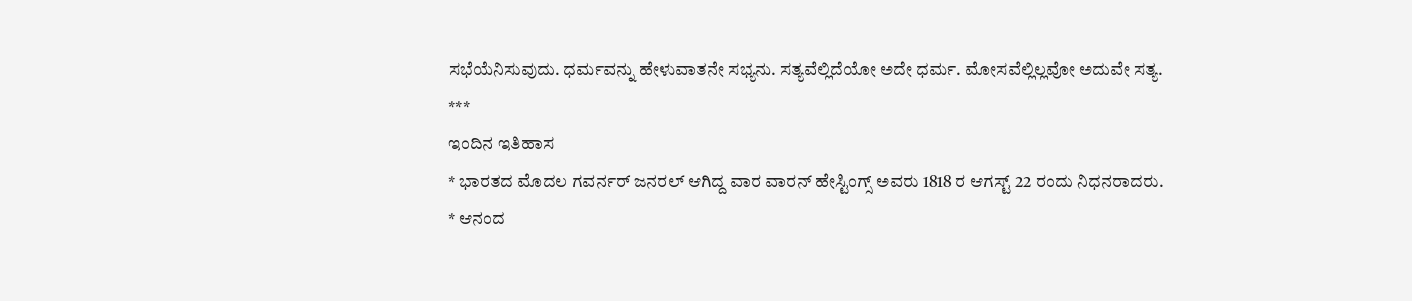ಸಭೆಯೆನಿಸುವುದು. ಧರ್ಮವನ್ನು ಹೇಳುವಾತನೇ ಸಭ್ಯನು. ಸತ್ಯವೆಲ್ಲಿದೆಯೋ ಅದೇ ಧರ್ಮ. ಮೋಸವೆಲ್ಲಿಲ್ಲವೋ ಅದುವೇ ಸತ್ಯ.
***
ಇಂದಿನ ಇತಿಹಾಸ
* ಭಾರತದ ಮೊದಲ ಗವರ್ನರ್ ಜನರಲ್ ಆಗಿದ್ದ ವಾರ ವಾರನ್ ಹೇಸ್ಟಿಂಗ್ಸ್ ಅವರು 1818 ರ ಆಗಸ್ಟ್ 22 ರಂದು ನಿಧನರಾದರು.
* ಆನಂದ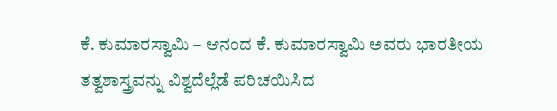ಕೆ. ಕುಮಾರಸ್ವಾಮಿ – ಆನಂದ ಕೆ. ಕುಮಾರಸ್ವಾಮಿ ಅವರು ಭಾರತೀಯ ತತ್ವಶಾಸ್ತ್ರವನ್ನು ವಿಶ್ವದೆಲ್ಲೆಡೆ ಪರಿಚಯಿಸಿದ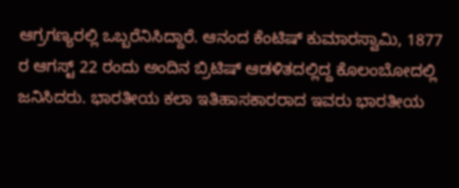ಆಗ್ರಗಣ್ಯರಲ್ಲಿ ಒಬ್ಬರೆನಿಸಿದ್ದಾರೆ. ಆನಂದ ಕೆಂಟಿಷ್ ಕುಮಾರಸ್ವಾಮಿ, 1877 ರ ಆಗಸ್ಟ್ 22 ರಂದು ಅಂದಿನ ಬ್ರಿಟಿಷ್ ಆಡಳಿತದಲ್ಲಿದ್ದ ಕೊಲಂಬೋದಲ್ಲಿ ಜನಿಸಿದರು. ಭಾರತೀಯ ಕಲಾ ಇತಿಹಾಸಕಾರರಾದ ಇವರು ಭಾರತೀಯ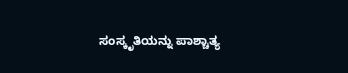ಸಂಸ್ಕೃತಿಯನ್ನು ಪಾಶ್ಚಾತ್ಯ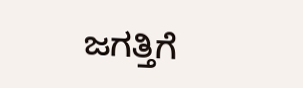ಜಗತ್ತಿಗೆ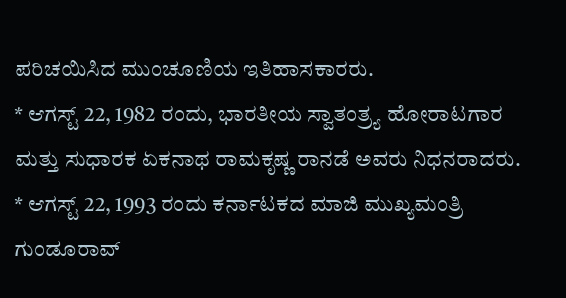ಪರಿಚಯಿಸಿದ ಮುಂಚೂಣಿಯ ಇತಿಹಾಸಕಾರರು.
* ಆಗಸ್ಟ್ 22, 1982 ರಂದು, ಭಾರತೀಯ ಸ್ವಾತಂತ್ರ್ಯ ಹೋರಾಟಗಾರ ಮತ್ತು ಸುಧಾರಕ ಏಕನಾಥ ರಾಮಕೃಷ್ಣ ರಾನಡೆ ಅವರು ನಿಧನರಾದರು.
* ಆಗಸ್ಟ್ 22, 1993 ರಂದು ಕರ್ನಾಟಕದ ಮಾಜಿ ಮುಖ್ಯಮಂತ್ರಿ ಗುಂಡೂರಾವ್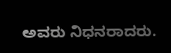ಅವರು ನಿಧನರಾದರು.